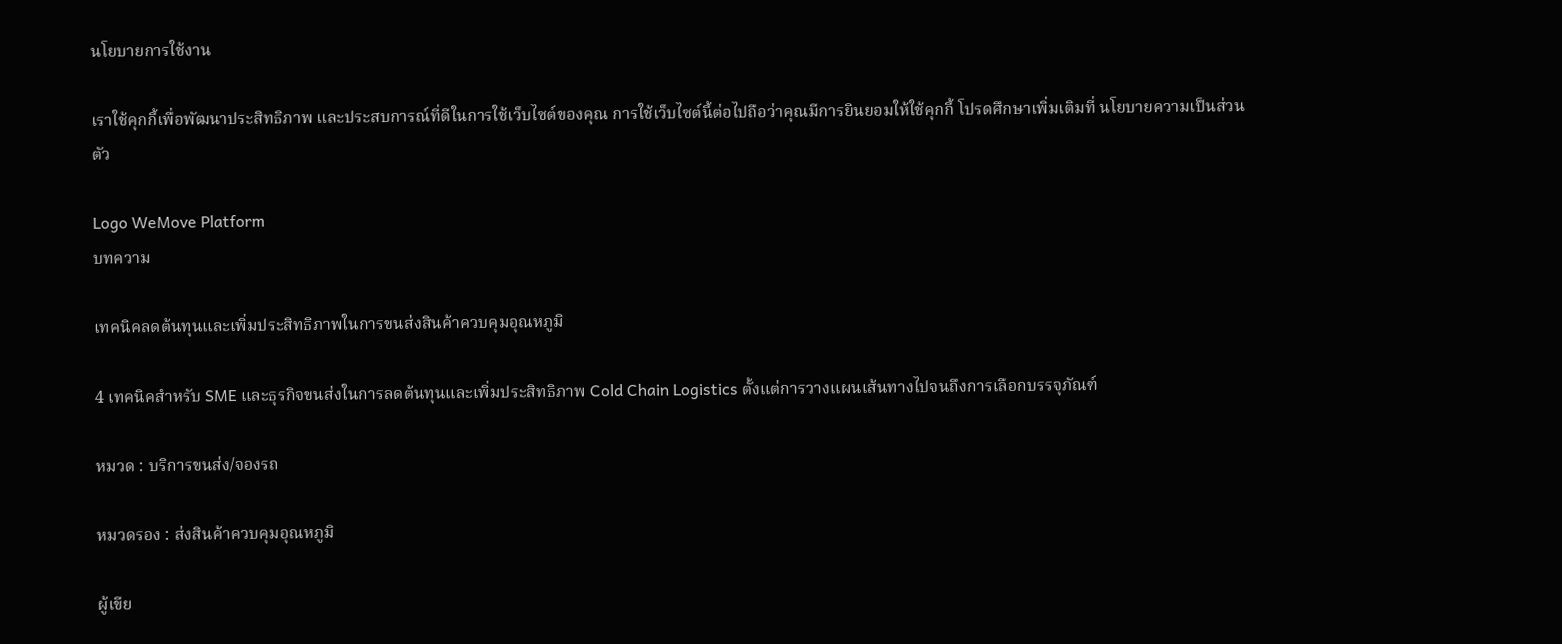นโยบายการใช้งาน

เราใช้คุกกี้เพื่อพัฒนาประสิทธิภาพ และประสบการณ์ที่ดีในการใช้เว็บไซต์ของคุณ การใช้เว็บไซต์นี้ต่อไปถือว่าคุณมีการยินยอมให้ใช้คุกกี้ โปรดศึกษาเพิ่มเติมที่ นโยบายความเป็นส่วนตัว

Logo WeMove Platform
บทความ

เทคนิคลดต้นทุนและเพิ่มประสิทธิภาพในการขนส่งสินค้าควบคุมอุณหภูมิ

4 เทคนิคสำหรับ SME และธุรกิจขนส่งในการลดต้นทุนและเพิ่มประสิทธิภาพ Cold Chain Logistics ตั้งแต่การวางแผนเส้นทางไปจนถึงการเลือกบรรจุภัณฑ์

หมวด : บริการขนส่ง/จองรถ

หมวดรอง : ส่งสินค้าควบคุมอุณหภูมิ

ผู้เขีย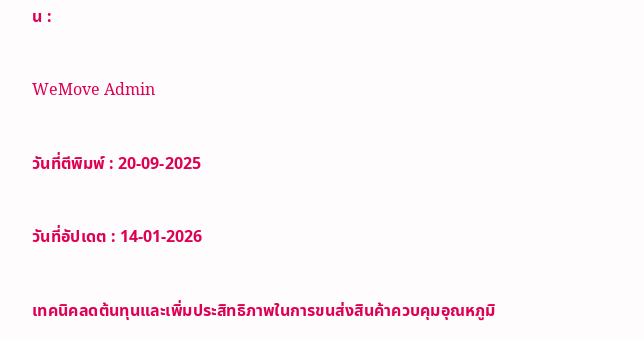น :

WeMove Admin

วันที่ตีพิมพ์ : 20-09-2025

วันที่อัปเดต : 14-01-2026

เทคนิคลดต้นทุนและเพิ่มประสิทธิภาพในการขนส่งสินค้าควบคุมอุณหภูมิ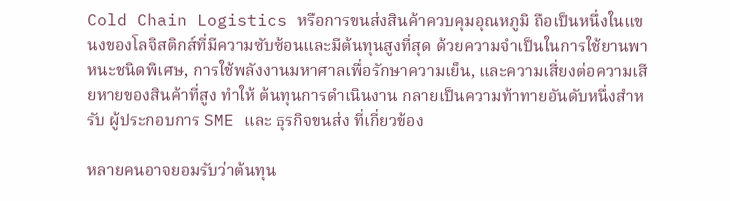Cold Chain Logistics หรือการขนส่งสินค้าควบคุมอุณหภูมิ ถือเป็นหนึ่งในแขนงของโลจิสติกส์ที่มีความซับซ้อนและมีต้นทุนสูงที่สุด ด้วยความจำเป็นในการใช้ยานพาหนะชนิดพิเศษ, การใช้พลังงานมหาศาลเพื่อรักษาความเย็น, และความเสี่ยงต่อความเสียหายของสินค้าที่สูง ทำให้ ต้นทุนการดำเนินงาน กลายเป็นความท้าทายอันดับหนึ่งสำหรับ ผู้ประกอบการ SME และ ธุรกิจขนส่ง ที่เกี่ยวข้อง

หลายคนอาจยอมรับว่าต้นทุน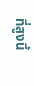ที่สูงนี้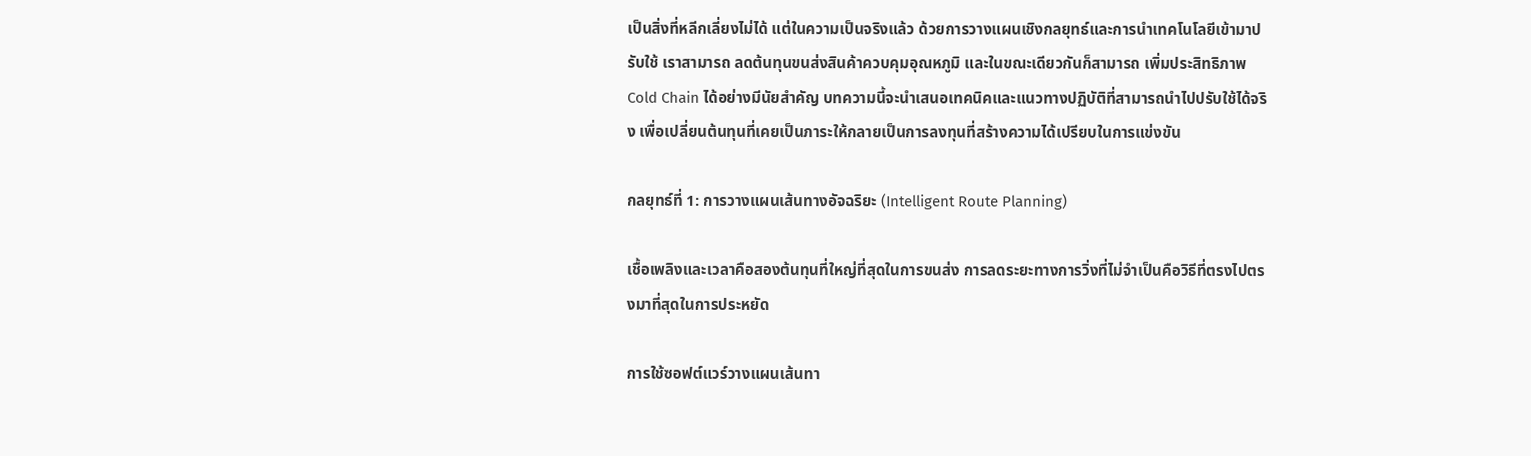เป็นสิ่งที่หลีกเลี่ยงไม่ได้ แต่ในความเป็นจริงแล้ว ด้วยการวางแผนเชิงกลยุทธ์และการนำเทคโนโลยีเข้ามาปรับใช้ เราสามารถ ลดต้นทุนขนส่งสินค้าควบคุมอุณหภูมิ และในขณะเดียวกันก็สามารถ เพิ่มประสิทธิภาพ Cold Chain ได้อย่างมีนัยสำคัญ บทความนี้จะนำเสนอเทคนิคและแนวทางปฏิบัติที่สามารถนำไปปรับใช้ได้จริง เพื่อเปลี่ยนต้นทุนที่เคยเป็นภาระให้กลายเป็นการลงทุนที่สร้างความได้เปรียบในการแข่งขัน

กลยุทธ์ที่ 1: การวางแผนเส้นทางอัจฉริยะ (Intelligent Route Planning)

เชื้อเพลิงและเวลาคือสองต้นทุนที่ใหญ่ที่สุดในการขนส่ง การลดระยะทางการวิ่งที่ไม่จำเป็นคือวิธีที่ตรงไปตรงมาที่สุดในการประหยัด

การใช้ซอฟต์แวร์วางแผนเส้นทา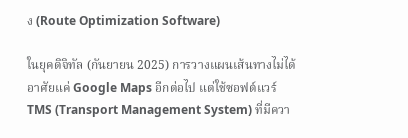ง (Route Optimization Software)

ในยุคดิจิทัล (กันยายน 2025) การวางแผนเส้นทางไม่ได้อาศัยแค่ Google Maps อีกต่อไป แต่ใช้ซอฟต์แวร์ TMS (Transport Management System) ที่มีควา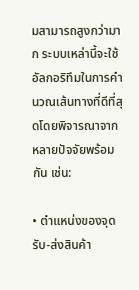มสามารถสูงกว่ามาก ระบบเหล่านี้จะใช้อัลกอริทึมในการคำนวณเส้นทางที่ดีที่สุดโดยพิจารณาจากหลายปัจจัยพร้อมกัน เช่น:

• ตำแหน่งของจุดรับ-ส่งสินค้า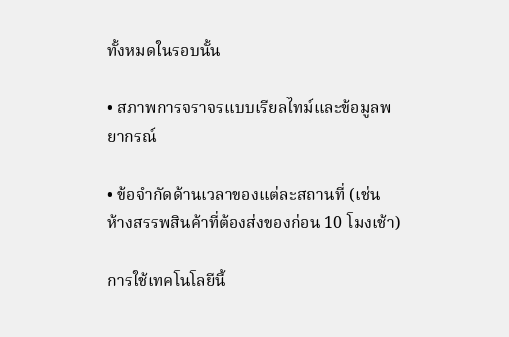ทั้งหมดในรอบนั้น

• สภาพการจราจรแบบเรียลไทม์และข้อมูลพยากรณ์

• ข้อจำกัดด้านเวลาของแต่ละสถานที่ (เช่น ห้างสรรพสินค้าที่ต้องส่งของก่อน 10 โมงเช้า)

การใช้เทคโนโลยีนี้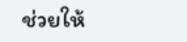ช่วยให้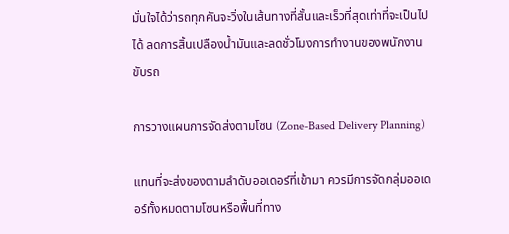มั่นใจได้ว่ารถทุกคันจะวิ่งในเส้นทางที่สั้นและเร็วที่สุดเท่าที่จะเป็นไปได้ ลดการสิ้นเปลืองน้ำมันและลดชั่วโมงการทำงานของพนักงานขับรถ

การวางแผนการจัดส่งตามโซน (Zone-Based Delivery Planning)

แทนที่จะส่งของตามลำดับออเดอร์ที่เข้ามา ควรมีการจัดกลุ่มออเดอร์ทั้งหมดตามโซนหรือพื้นที่ทาง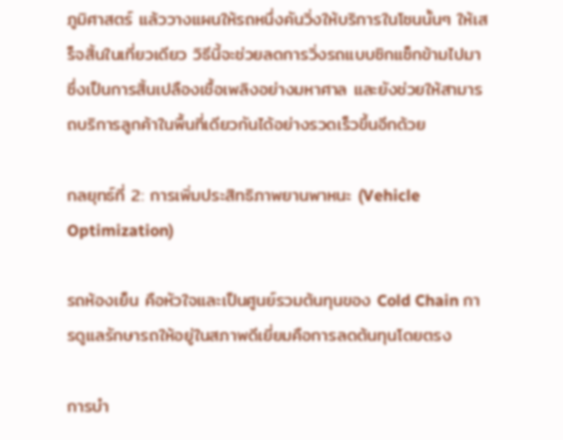ภูมิศาสตร์ แล้ววางแผนให้รถหนึ่งคันวิ่งให้บริการในโซนนั้นๆ ให้เสร็จสิ้นในเที่ยวเดียว วิธีนี้จะช่วยลดการวิ่งรถแบบซิกแซ็กข้ามไปมา ซึ่งเป็นการสิ้นเปลืองเชื้อเพลิงอย่างมหาศาล และยังช่วยให้สามารถบริการลูกค้าในพื้นที่เดียวกันได้อย่างรวดเร็วขึ้นอีกด้วย

กลยุทธ์ที่ 2: การเพิ่มประสิทธิภาพยานพาหนะ (Vehicle Optimization)

รถห้องเย็น คือหัวใจและเป็นศูนย์รวมต้นทุนของ Cold Chain การดูแลรักษารถให้อยู่ในสภาพดีเยี่ยมคือการลดต้นทุนโดยตรง

การบำ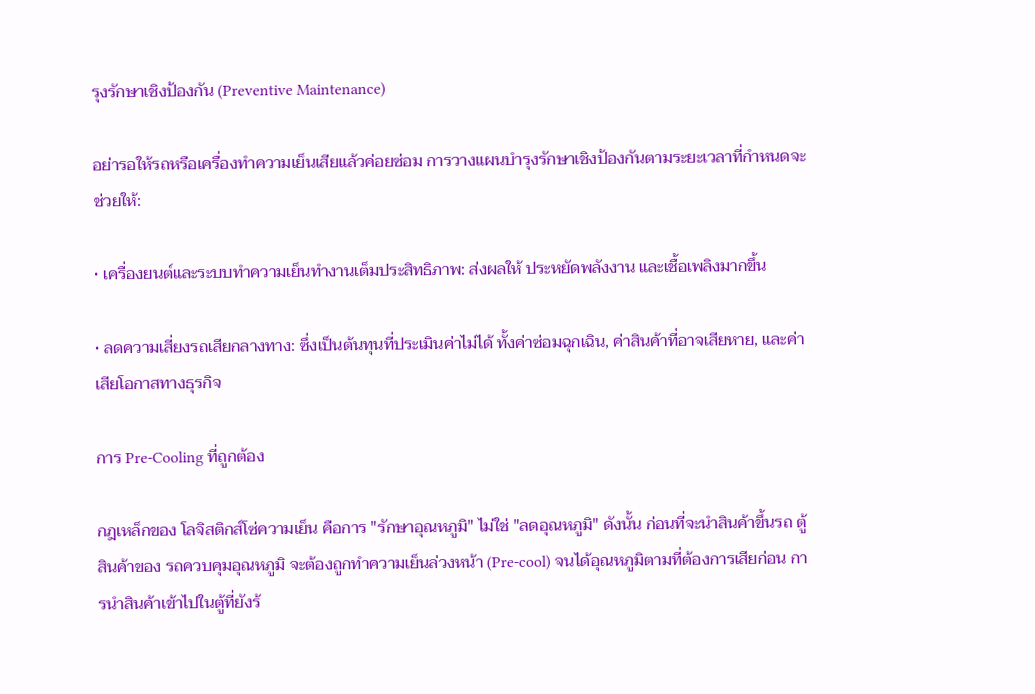รุงรักษาเชิงป้องกัน (Preventive Maintenance)

อย่ารอให้รถหรือเครื่องทำความเย็นเสียแล้วค่อยซ่อม การวางแผนบำรุงรักษาเชิงป้องกันตามระยะเวลาที่กำหนดจะช่วยให้:

• เครื่องยนต์และระบบทำความเย็นทำงานเต็มประสิทธิภาพ: ส่งผลให้ ประหยัดพลังงาน และเชื้อเพลิงมากขึ้น

• ลดความเสี่ยงรถเสียกลางทาง: ซึ่งเป็นต้นทุนที่ประเมินค่าไม่ได้ ทั้งค่าซ่อมฉุกเฉิน, ค่าสินค้าที่อาจเสียหาย, และค่าเสียโอกาสทางธุรกิจ

การ Pre-Cooling ที่ถูกต้อง

กฎเหล็กของ โลจิสติกส์โซ่ความเย็น คือการ "รักษาอุณหภูมิ" ไม่ใช่ "ลดอุณหภูมิ" ดังนั้น ก่อนที่จะนำสินค้าขึ้นรถ ตู้สินค้าของ รถควบคุมอุณหภูมิ จะต้องถูกทำความเย็นล่วงหน้า (Pre-cool) จนได้อุณหภูมิตามที่ต้องการเสียก่อน การนำสินค้าเข้าไปในตู้ที่ยังร้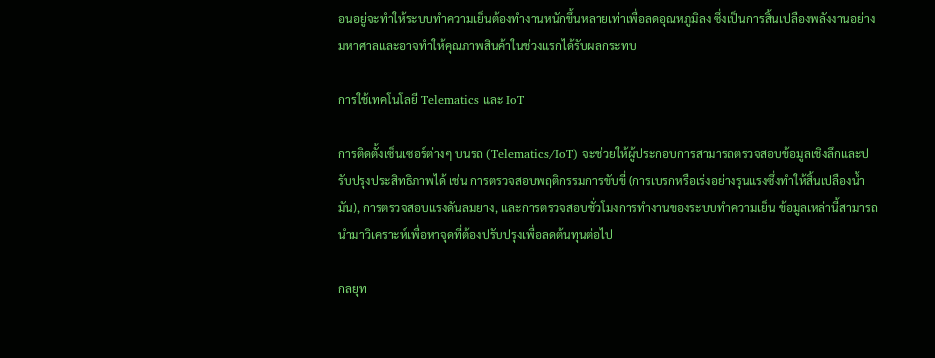อนอยู่จะทำให้ระบบทำความเย็นต้องทำงานหนักขึ้นหลายเท่าเพื่อลดอุณหภูมิลง ซึ่งเป็นการสิ้นเปลืองพลังงานอย่างมหาศาลและอาจทำให้คุณภาพสินค้าในช่วงแรกได้รับผลกระทบ

การใช้เทคโนโลยี Telematics และ IoT

การติดตั้งเซ็นเซอร์ต่างๆ บนรถ (Telematics/IoT) จะช่วยให้ผู้ประกอบการสามารถตรวจสอบข้อมูลเชิงลึกและปรับปรุงประสิทธิภาพได้ เช่น การตรวจสอบพฤติกรรมการขับขี่ (การเบรกหรือเร่งอย่างรุนแรงซึ่งทำให้สิ้นเปลืองน้ำมัน), การตรวจสอบแรงดันลมยาง, และการตรวจสอบชั่วโมงการทำงานของระบบทำความเย็น ข้อมูลเหล่านี้สามารถนำมาวิเคราะห์เพื่อหาจุดที่ต้องปรับปรุงเพื่อลดต้นทุนต่อไป

กลยุท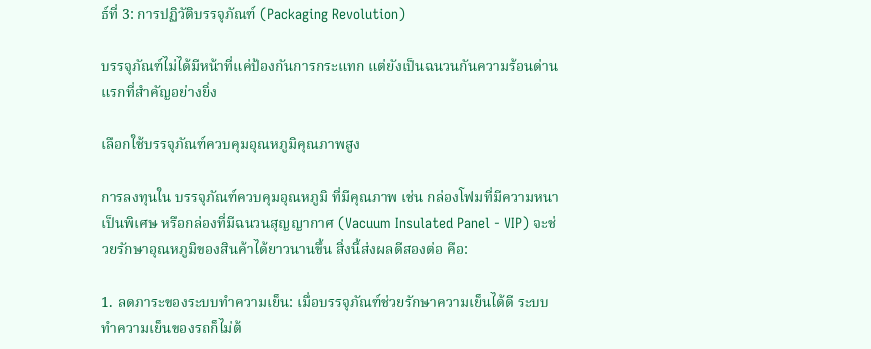ธ์ที่ 3: การปฏิวัติบรรจุภัณฑ์ (Packaging Revolution)

บรรจุภัณฑ์ไม่ได้มีหน้าที่แค่ป้องกันการกระแทก แต่ยังเป็นฉนวนกันความร้อนด่านแรกที่สำคัญอย่างยิ่ง

เลือกใช้บรรจุภัณฑ์ควบคุมอุณหภูมิคุณภาพสูง

การลงทุนใน บรรจุภัณฑ์ควบคุมอุณหภูมิ ที่มีคุณภาพ เช่น กล่องโฟมที่มีความหนาเป็นพิเศษ หรือกล่องที่มีฉนวนสุญญากาศ (Vacuum Insulated Panel - VIP) จะช่วยรักษาอุณหภูมิของสินค้าได้ยาวนานขึ้น สิ่งนี้ส่งผลดีสองต่อ คือ:

1. ลดภาระของระบบทำความเย็น: เมื่อบรรจุภัณฑ์ช่วยรักษาความเย็นได้ดี ระบบทำความเย็นของรถก็ไม่ต้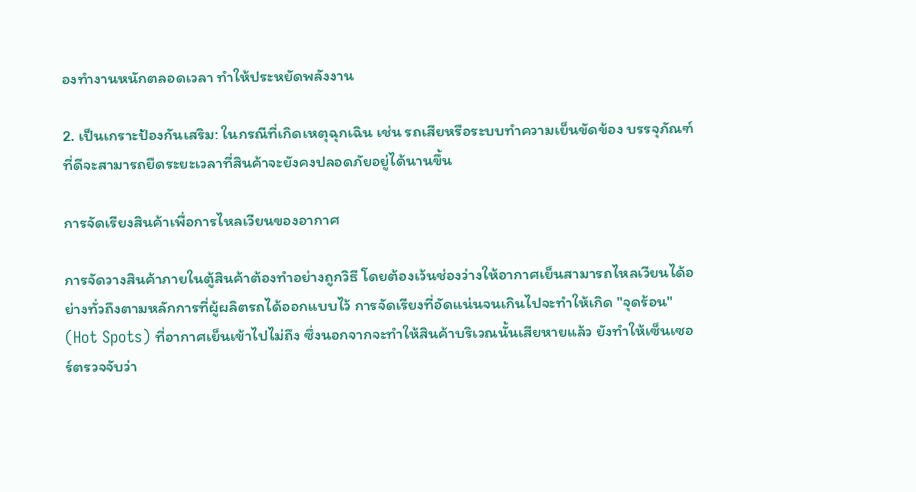องทำงานหนักตลอดเวลา ทำให้ประหยัดพลังงาน

2. เป็นเกราะป้องกันเสริม: ในกรณีที่เกิดเหตุฉุกเฉิน เช่น รถเสียหรือระบบทำความเย็นขัดข้อง บรรจุภัณฑ์ที่ดีจะสามารถยืดระยะเวลาที่สินค้าจะยังคงปลอดภัยอยู่ได้นานขึ้น

การจัดเรียงสินค้าเพื่อการไหลเวียนของอากาศ

การจัดวางสินค้าภายในตู้สินค้าต้องทำอย่างถูกวิธี โดยต้องเว้นช่องว่างให้อากาศเย็นสามารถไหลเวียนได้อย่างทั่วถึงตามหลักการที่ผู้ผลิตรถได้ออกแบบไว้ การจัดเรียงที่อัดแน่นจนเกินไปจะทำให้เกิด "จุดร้อน" (Hot Spots) ที่อากาศเย็นเข้าไปไม่ถึง ซึ่งนอกจากจะทำให้สินค้าบริเวณนั้นเสียหายแล้ว ยังทำให้เซ็นเซอร์ตรวจจับว่า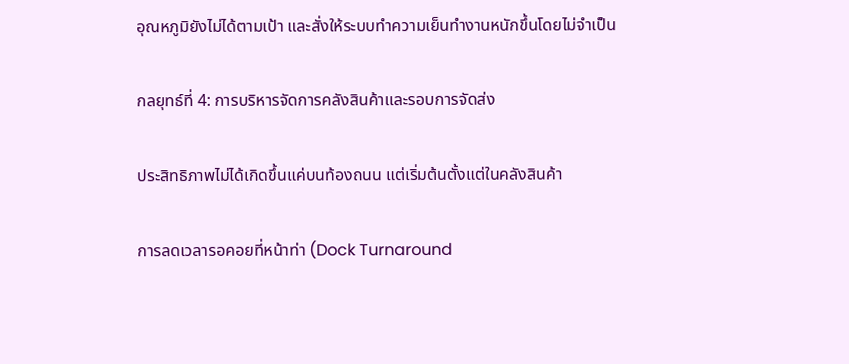อุณหภูมิยังไม่ได้ตามเป้า และสั่งให้ระบบทำความเย็นทำงานหนักขึ้นโดยไม่จำเป็น

กลยุทธ์ที่ 4: การบริหารจัดการคลังสินค้าและรอบการจัดส่ง

ประสิทธิภาพไม่ได้เกิดขึ้นแค่บนท้องถนน แต่เริ่มต้นตั้งแต่ในคลังสินค้า

การลดเวลารอคอยที่หน้าท่า (Dock Turnaround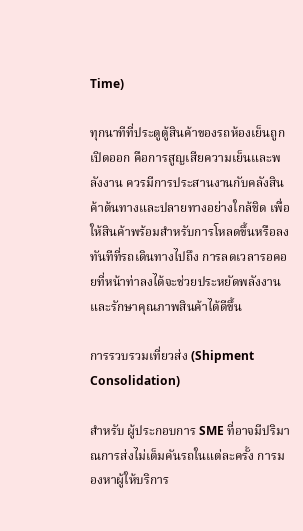Time)

ทุกนาทีที่ประตูตู้สินค้าของรถห้องเย็นถูกเปิดออก คือการสูญเสียความเย็นและพลังงาน ควรมีการประสานงานกับคลังสินค้าต้นทางและปลายทางอย่างใกล้ชิด เพื่อให้สินค้าพร้อมสำหรับการโหลดขึ้นหรือลงทันทีที่รถเดินทางไปถึง การลดเวลารอคอยที่หน้าท่าลงได้จะช่วยประหยัดพลังงานและรักษาคุณภาพสินค้าได้ดีขึ้น

การรวบรวมเที่ยวส่ง (Shipment Consolidation)

สำหรับ ผู้ประกอบการ SME ที่อาจมีปริมาณการส่งไม่เต็มคันรถในแต่ละครั้ง การมองหาผู้ให้บริการ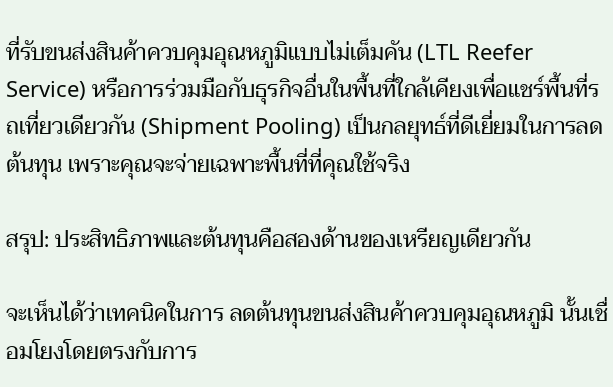ที่รับขนส่งสินค้าควบคุมอุณหภูมิแบบไม่เต็มคัน (LTL Reefer Service) หรือการร่วมมือกับธุรกิจอื่นในพื้นที่ใกล้เคียงเพื่อแชร์พื้นที่รถเที่ยวเดียวกัน (Shipment Pooling) เป็นกลยุทธ์ที่ดีเยี่ยมในการลดต้นทุน เพราะคุณจะจ่ายเฉพาะพื้นที่ที่คุณใช้จริง

สรุป: ประสิทธิภาพและต้นทุนคือสองด้านของเหรียญเดียวกัน

จะเห็นได้ว่าเทคนิคในการ ลดต้นทุนขนส่งสินค้าควบคุมอุณหภูมิ นั้นเชื่อมโยงโดยตรงกับการ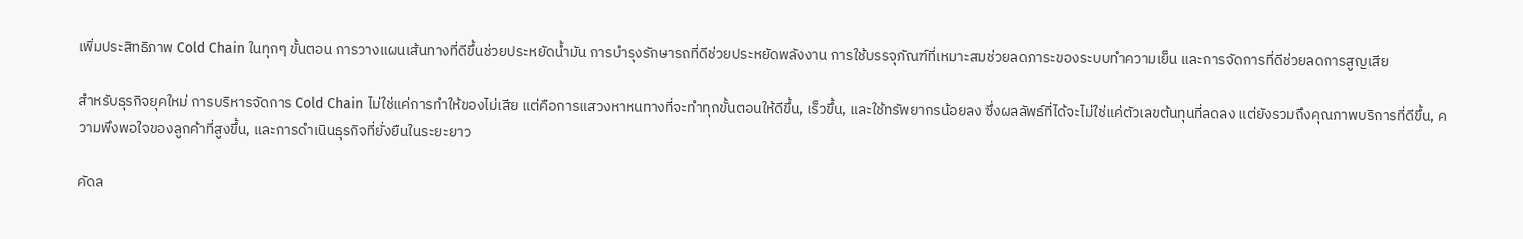เพิ่มประสิทธิภาพ Cold Chain ในทุกๆ ขั้นตอน การวางแผนเส้นทางที่ดีขึ้นช่วยประหยัดน้ำมัน การบำรุงรักษารถที่ดีช่วยประหยัดพลังงาน การใช้บรรจุภัณฑ์ที่เหมาะสมช่วยลดภาระของระบบทำความเย็น และการจัดการที่ดีช่วยลดการสูญเสีย

สำหรับธุรกิจยุคใหม่ การบริหารจัดการ Cold Chain ไม่ใช่แค่การทำให้ของไม่เสีย แต่คือการแสวงหาหนทางที่จะทำทุกขั้นตอนให้ดีขึ้น, เร็วขึ้น, และใช้ทรัพยากรน้อยลง ซึ่งผลลัพธ์ที่ได้จะไม่ใช่แค่ตัวเลขต้นทุนที่ลดลง แต่ยังรวมถึงคุณภาพบริการที่ดีขึ้น, ความพึงพอใจของลูกค้าที่สูงขึ้น, และการดำเนินธุรกิจที่ยั่งยืนในระยะยาว

คัดล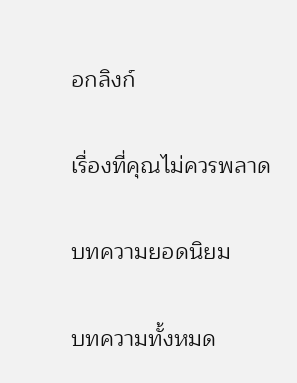อกลิงก์

เรื่องที่คุณไม่ควรพลาด

บทความยอดนิยม

บทความทั้งหมด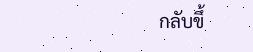กลับขึ้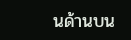นด้านบน